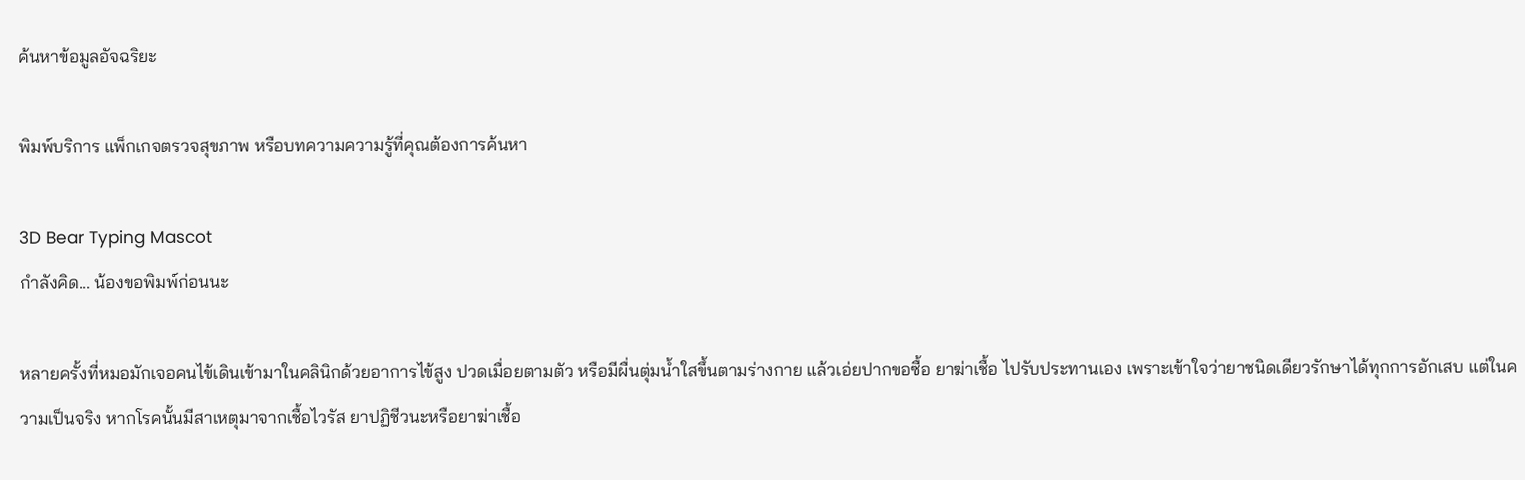ค้นหาข้อมูลอัจฉริยะ

พิมพ์บริการ แพ็กเกจตรวจสุขภาพ หรือบทความความรู้ที่คุณต้องการค้นหา

3D Bear Typing Mascot
กำลังคิด... น้องขอพิมพ์ก่อนนะ

หลายครั้งที่หมอมักเจอคนไข้เดินเข้ามาในคลินิกด้วยอาการไข้สูง ปวดเมื่อยตามตัว หรือมีผื่นตุ่มน้ำใสขึ้นตามร่างกาย แล้วเอ่ยปากขอซื้อ ยาฆ่าเชื้อ ไปรับประทานเอง เพราะเข้าใจว่ายาชนิดเดียวรักษาได้ทุกการอักเสบ แต่ในความเป็นจริง หากโรคนั้นมีสาเหตุมาจากเชื้อไวรัส ยาปฏิชีวนะหรือยาฆ่าเชื้อ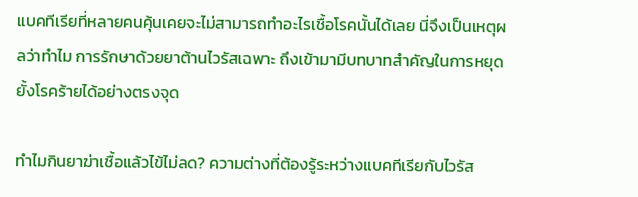แบคทีเรียที่หลายคนคุ้นเคยจะไม่สามารถทำอะไรเชื้อโรคนั้นได้เลย นี่จึงเป็นเหตุผลว่าทำไม การรักษาด้วยยาต้านไวรัสเฉพาะ ถึงเข้ามามีบทบาทสำคัญในการหยุดยั้งโรคร้ายได้อย่างตรงจุด

ทำไมกินยาฆ่าเชื้อแล้วไข้ไม่ลด? ความต่างที่ต้องรู้ระหว่างแบคทีเรียกับไวรัส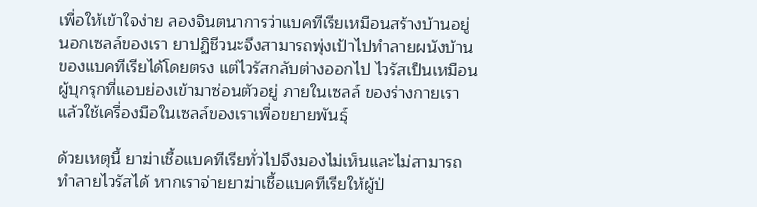เพื่อให้เข้าใจง่าย ลองจินตนาการว่าแบคทีเรียเหมือนสร้างบ้านอยู่นอกเซลล์ของเรา ยาปฏิชีวนะจึงสามารถพุ่งเป้าไปทำลายผนังบ้านของแบคทีเรียได้โดยตรง แต่ไวรัสกลับต่างออกไป ไวรัสเป็นเหมือนผู้บุกรุกที่แอบย่องเข้ามาซ่อนตัวอยู่ ภายในเซลล์ ของร่างกายเรา แล้วใช้เครื่องมือในเซลล์ของเราเพื่อขยายพันธุ์

ด้วยเหตุนี้ ยาฆ่าเชื้อแบคทีเรียทั่วไปจึงมองไม่เห็นและไม่สามารถทำลายไวรัสได้ หากเราจ่ายยาฆ่าเชื้อแบคทีเรียให้ผู้ป่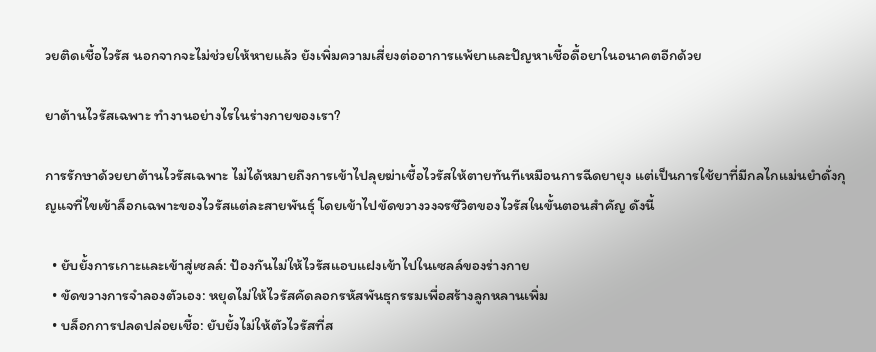วยติดเชื้อไวรัส นอกจากจะไม่ช่วยให้หายแล้ว ยังเพิ่มความเสี่ยงต่ออาการแพ้ยาและปัญหาเชื้อดื้อยาในอนาคตอีกด้วย

ยาต้านไวรัสเฉพาะ ทำงานอย่างไรในร่างกายของเรา?

การรักษาด้วยยาต้านไวรัสเฉพาะ ไม่ได้หมายถึงการเข้าไปลุยฆ่าเชื้อไวรัสให้ตายทันทีเหมือนการฉีดยายุง แต่เป็นการใช้ยาที่มีกลไกแม่นยำดั่งกุญแจที่ไขเข้าล็อกเฉพาะของไวรัสแต่ละสายพันธุ์ โดยเข้าไปขัดขวางวงจรชีวิตของไวรัสในขั้นตอนสำคัญ ดังนี้

  • ยับยั้งการเกาะและเข้าสู่เซลล์: ป้องกันไม่ให้ไวรัสแอบแฝงเข้าไปในเซลล์ของร่างกาย
  • ขัดขวางการจำลองตัวเอง: หยุดไม่ให้ไวรัสคัดลอกรหัสพันธุกรรมเพื่อสร้างลูกหลานเพิ่ม
  • บล็อกการปลดปล่อยเชื้อ: ยับยั้งไม่ให้ตัวไวรัสที่ส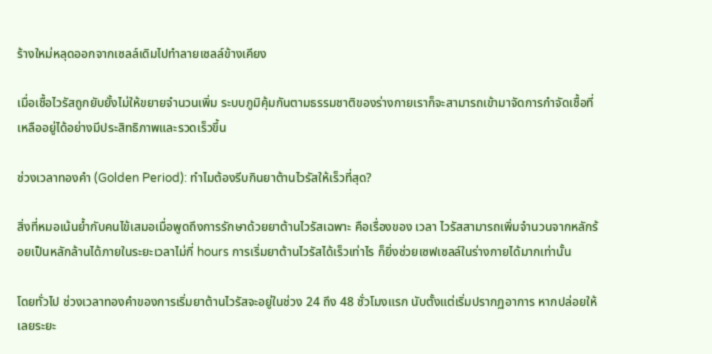ร้างใหม่หลุดออกจากเซลล์เดิมไปทำลายเซลล์ข้างเคียง

เมื่อเชื้อไวรัสถูกยับยั้งไม่ให้ขยายจำนวนเพิ่ม ระบบภูมิคุ้มกันตามธรรมชาติของร่างกายเราก็จะสามารถเข้ามาจัดการกำจัดเชื้อที่เหลืออยู่ได้อย่างมีประสิทธิภาพและรวดเร็วขึ้น

ช่วงเวลาทองคำ (Golden Period): ทำไมต้องรีบกินยาต้านไวรัสให้เร็วที่สุด?

สิ่งที่หมอเน้นย้ำกับคนไข้เสมอเมื่อพูดถึงการรักษาด้วยยาต้านไวรัสเฉพาะ คือเรื่องของ เวลา ไวรัสสามารถเพิ่มจำนวนจากหลักร้อยเป็นหลักล้านได้ภายในระยะเวลาไม่กี่ hours การเริ่มยาต้านไวรัสได้เร็วเท่าไร ก็ยิ่งช่วยเซฟเซลล์ในร่างกายได้มากเท่านั้น

โดยทั่วไป ช่วงเวลาทองคำของการเริ่มยาต้านไวรัสจะอยู่ในช่วง 24 ถึง 48 ชั่วโมงแรก นับตั้งแต่เริ่มปรากฏอาการ หากปล่อยให้เลยระยะ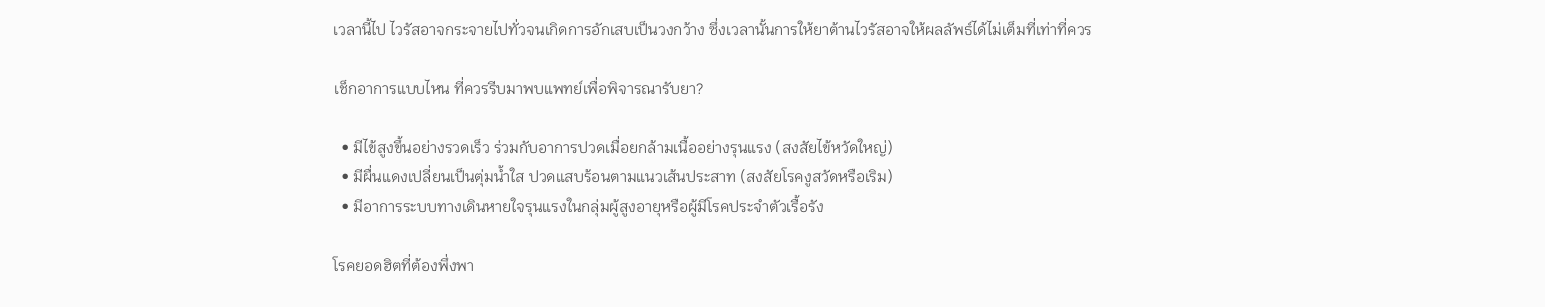เวลานี้ไป ไวรัสอาจกระจายไปทั่วจนเกิดการอักเสบเป็นวงกว้าง ซึ่งเวลานั้นการให้ยาต้านไวรัสอาจให้ผลลัพธ์ได้ไม่เต็มที่เท่าที่ควร

เช็กอาการแบบไหน ที่ควรรีบมาพบแพทย์เพื่อพิจารณารับยา?

  • มีไข้สูงขึ้นอย่างรวดเร็ว ร่วมกับอาการปวดเมื่อยกล้ามเนื้ออย่างรุนแรง (สงสัยไข้หวัดใหญ่)
  • มีผื่นแดงเปลี่ยนเป็นตุ่มน้ำใส ปวดแสบร้อนตามแนวเส้นประสาท (สงสัยโรคงูสวัดหรือเริม)
  • มีอาการระบบทางเดินหายใจรุนแรงในกลุ่มผู้สูงอายุหรือผู้มีโรคประจำตัวเรื้อรัง

โรคยอดฮิตที่ต้องพึ่งพา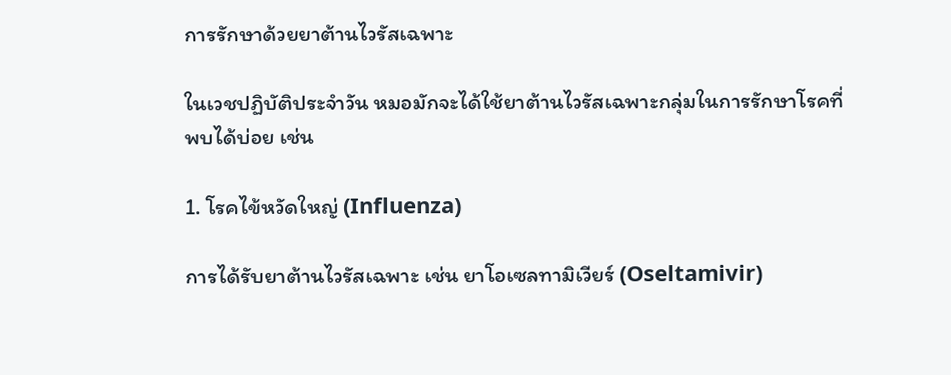การรักษาด้วยยาต้านไวรัสเฉพาะ

ในเวชปฏิบัติประจำวัน หมอมักจะได้ใช้ยาต้านไวรัสเฉพาะกลุ่มในการรักษาโรคที่พบได้บ่อย เช่น

1. โรคไข้หวัดใหญ่ (Influenza)

การได้รับยาต้านไวรัสเฉพาะ เช่น ยาโอเซลทามิเวียร์ (Oseltamivir)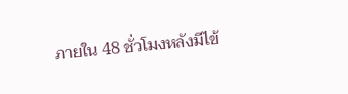ภายใน 48 ชั่วโมงหลังมีไข้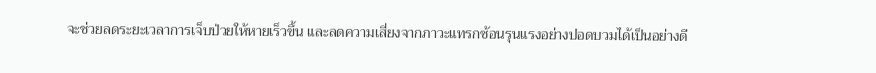จะช่วยลดระยะเวลาการเจ็บป่วยให้หายเร็วขึ้น และลดความเสี่ยงจากภาวะแทรกซ้อนรุนแรงอย่างปอดบวมได้เป็นอย่างดี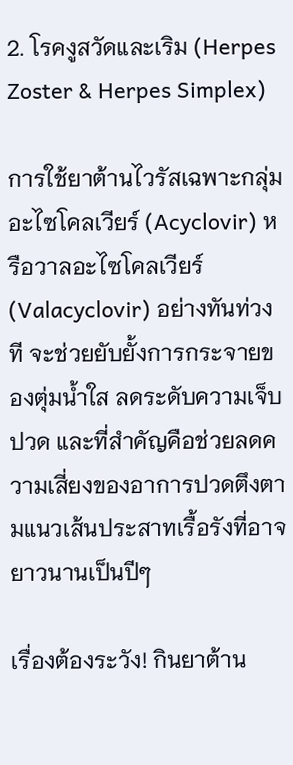2. โรคงูสวัดและเริม (Herpes Zoster & Herpes Simplex)

การใช้ยาต้านไวรัสเฉพาะกลุ่มอะไซโคลเวียร์ (Acyclovir) หรือวาลอะไซโคลเวียร์ (Valacyclovir) อย่างทันท่วงที จะช่วยยับยั้งการกระจายของตุ่มน้ำใส ลดระดับความเจ็บปวด และที่สำคัญคือช่วยลดความเสี่ยงของอาการปวดตึงตามแนวเส้นประสาทเรื้อรังที่อาจยาวนานเป็นปีๆ

เรื่องต้องระวัง! กินยาต้าน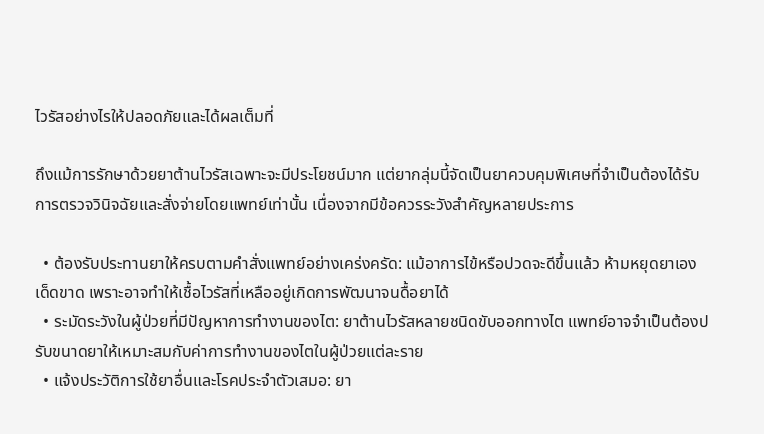ไวรัสอย่างไรให้ปลอดภัยและได้ผลเต็มที่

ถึงแม้การรักษาด้วยยาต้านไวรัสเฉพาะจะมีประโยชน์มาก แต่ยากลุ่มนี้จัดเป็นยาควบคุมพิเศษที่จำเป็นต้องได้รับการตรวจวินิจฉัยและสั่งจ่ายโดยแพทย์เท่านั้น เนื่องจากมีข้อควรระวังสำคัญหลายประการ

  • ต้องรับประทานยาให้ครบตามคำสั่งแพทย์อย่างเคร่งครัด: แม้อาการไข้หรือปวดจะดีขึ้นแล้ว ห้ามหยุดยาเองเด็ดขาด เพราะอาจทำให้เชื้อไวรัสที่เหลืออยู่เกิดการพัฒนาจนดื้อยาได้
  • ระมัดระวังในผู้ป่วยที่มีปัญหาการทำงานของไต: ยาต้านไวรัสหลายชนิดขับออกทางไต แพทย์อาจจำเป็นต้องปรับขนาดยาให้เหมาะสมกับค่าการทำงานของไตในผู้ป่วยแต่ละราย
  • แจ้งประวัติการใช้ยาอื่นและโรคประจำตัวเสมอ: ยา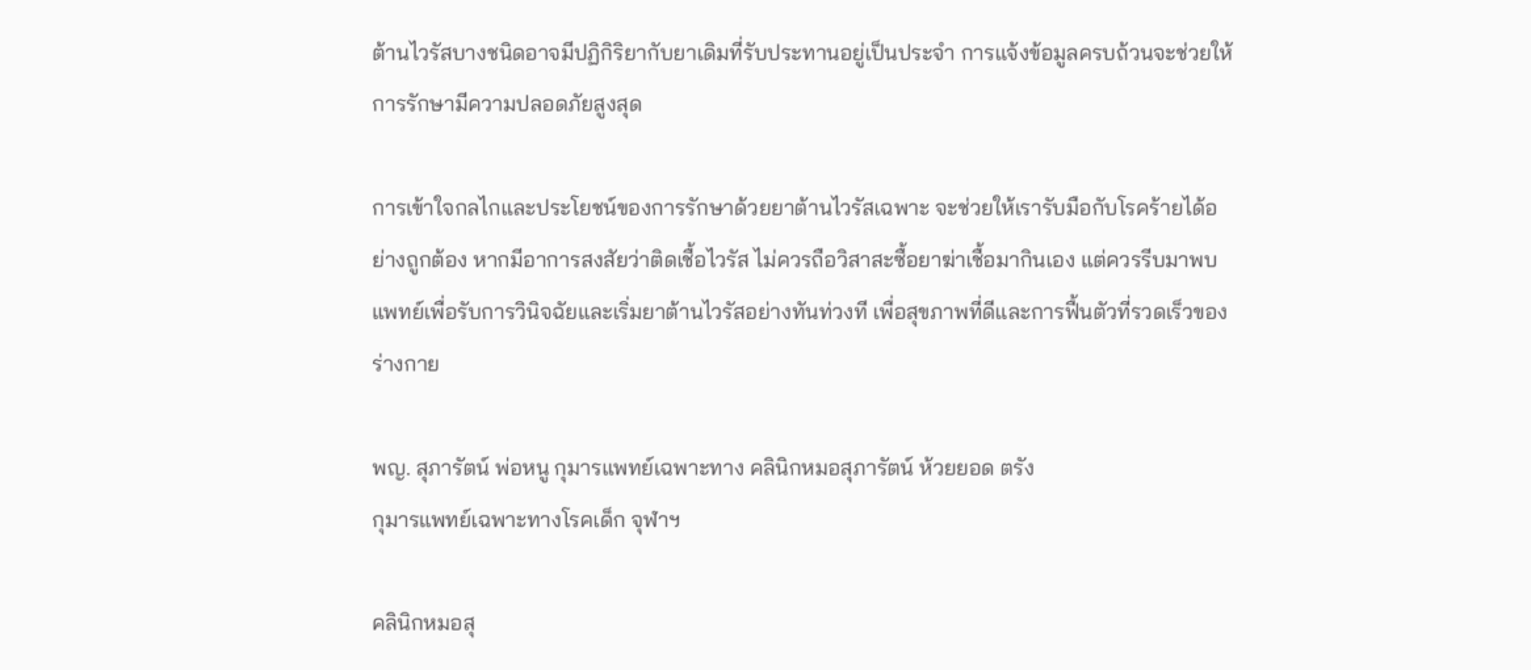ต้านไวรัสบางชนิดอาจมีปฏิกิริยากับยาเดิมที่รับประทานอยู่เป็นประจำ การแจ้งข้อมูลครบถ้วนจะช่วยให้การรักษามีความปลอดภัยสูงสุด

การเข้าใจกลไกและประโยชน์ของการรักษาด้วยยาต้านไวรัสเฉพาะ จะช่วยให้เรารับมือกับโรคร้ายได้อย่างถูกต้อง หากมีอาการสงสัยว่าติดเชื้อไวรัส ไม่ควรถือวิสาสะซื้อยาฆ่าเชื้อมากินเอง แต่ควรรีบมาพบแพทย์เพื่อรับการวินิจฉัยและเริ่มยาต้านไวรัสอย่างทันท่วงที เพื่อสุขภาพที่ดีและการฟื้นตัวที่รวดเร็วของร่างกาย

พญ. สุภารัตน์ พ่อหนู กุมารแพทย์เฉพาะทาง คลินิกหมอสุภารัตน์ ห้วยยอด ตรัง
กุมารแพทย์เฉพาะทางโรคเด็ก จุฬาฯ

คลินิกหมอสุ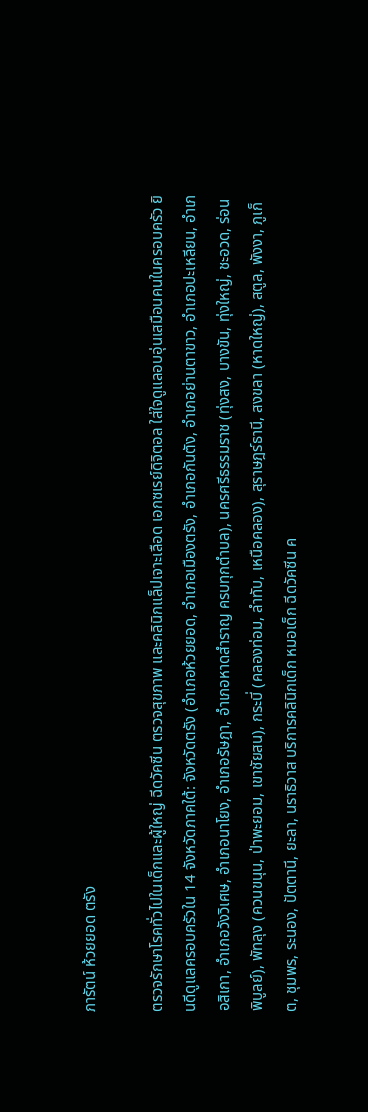ภารัตน์ ห้วยยอด ตรัง

ตรวจรักษาโรคทั่วไปในเด็กและผู้ใหญ่ ฉีดวัคซีน ตรวจสุขภาพ และคลินิกแล็ปเจาะเลือด เอกซเรย์ดิจิตอล ใส่ใจดูแลอบอุ่นเสมือนคนในครอบครัว ยินดีดูแลครอบครัวใน 14 จังหวัดภาคใต้: จังหวัดตรัง (อำเภอห้วยยอด, อำเภอเมืองตรัง, อำเภอกันตัง, อำเภอย่านตาขาว, อำเภอปะเหลียน, อำเภอสิเกา, อำเภอวังวิเศษ, อำเภอนาโยง, อำเภอรัษฎา, อำเภอหาดสำราญ ครบทุกตำบล), นครศรีธรรมราช (ทุ่งสง, บางขัน, ทุ่งใหญ่, ชะอวด, ร่อนพิบูลย์), พัทลุง (ควนขนุน, ป่าพะยอม, เขาชัยสน), กระบี่ (คลองท่อม, ลำทับ, เหนือคลอง), สุราษฎร์ธานี, สงขลา (หาดใหญ่), สตูล, พังงา, ภูเก็ต, ชุมพร, ระนอง, ปัตตานี, ยะลา, นราธิวาส บริการคลินิกเด็ก หมอเด็ก ฉีดวัคซีน ค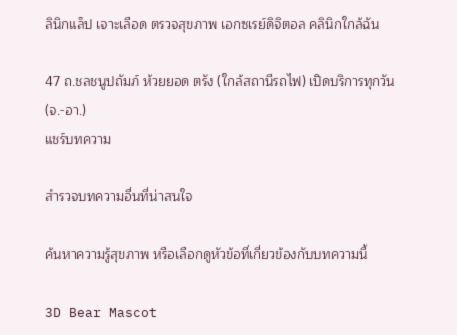ลินิกแล็ป เจาะเลือด ตรวจสุขภาพ เอกซเรย์ดิจิตอล คลินิกใกล้ฉัน

47 ถ.ชลชนูปถัมภ์ ห้วยยอด ตรัง (ใกล้สถานีรถไฟ) เปิดบริการทุกวัน (จ.-อา.)
แชร์บทความ

สำรวจบทความอื่นที่น่าสนใจ

ค้นหาความรู้สุขภาพ หรือเลือกดูหัวข้อที่เกี่ยวข้องกับบทความนี้

3D Bear Mascot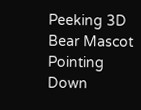Peeking 3D Bear Mascot Pointing Down